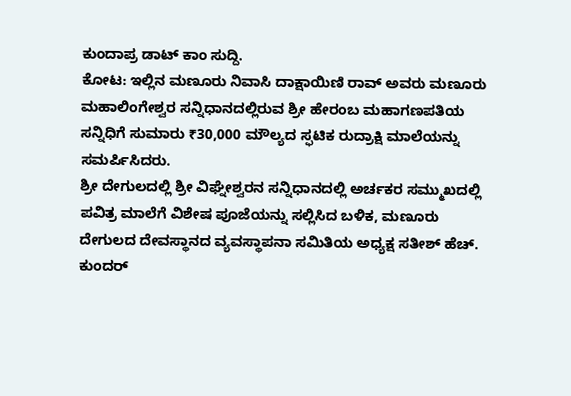ಕುಂದಾಪ್ರ ಡಾಟ್ ಕಾಂ ಸುದ್ದಿ.
ಕೋಟ: ಇಲ್ಲಿನ ಮಣೂರು ನಿವಾಸಿ ದಾಕ್ಷಾಯಿಣಿ ರಾವ್ ಅವರು ಮಣೂರು ಮಹಾಲಿಂಗೇಶ್ವರ ಸನ್ನಿಧಾನದಲ್ಲಿರುವ ಶ್ರೀ ಹೇರಂಬ ಮಹಾಗಣಪತಿಯ ಸನ್ನಿಧಿಗೆ ಸುಮಾರು ₹30,000 ಮೌಲ್ಯದ ಸ್ಫಟಿಕ ರುದ್ರಾಕ್ಷಿ ಮಾಲೆಯನ್ನು ಸಮರ್ಪಿಸಿದರು.
ಶ್ರೀ ದೇಗುಲದಲ್ಲಿ ಶ್ರೀ ವಿಘ್ನೇಶ್ವರನ ಸನ್ನಿಧಾನದಲ್ಲಿ ಅರ್ಚಕರ ಸಮ್ಮುಖದಲ್ಲಿ ಪವಿತ್ರ ಮಾಲೆಗೆ ವಿಶೇಷ ಪೂಜೆಯನ್ನು ಸಲ್ಲಿಸಿದ ಬಳಿಕ, ಮಣೂರು ದೇಗುಲದ ದೇವಸ್ಥಾನದ ವ್ಯವಸ್ಥಾಪನಾ ಸಮಿತಿಯ ಅಧ್ಯಕ್ಷ ಸತೀಶ್ ಹೆಚ್. ಕುಂದರ್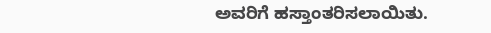ಅವರಿಗೆ ಹಸ್ತಾಂತರಿಸಲಾಯಿತು.